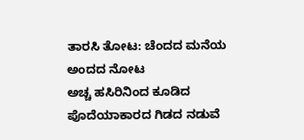ತಾರಸಿ ತೋಟ: ಚೆಂದದ ಮನೆಯ ಅಂದದ ನೋಟ
ಅಚ್ಚ ಹಸಿರಿನಿಂದ ಕೂಡಿದ ಪೊದೆಯಾಕಾರದ ಗಿಡದ ನಡುವೆ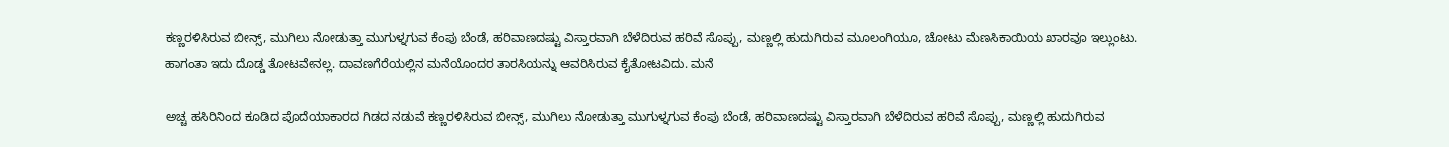ಕಣ್ಣರಳಿಸಿರುವ ಬೀನ್ಸ್, ಮುಗಿಲು ನೋಡುತ್ತಾ ಮುಗುಳ್ನಗುವ ಕೆಂಪು ಬೆಂಡೆ, ಹರಿವಾಣದಷ್ಟು ವಿಸ್ತಾರವಾಗಿ ಬೆಳೆದಿರುವ ಹರಿವೆ ಸೊಪ್ಪು, ಮಣ್ಣಲ್ಲಿ ಹುದುಗಿರುವ ಮೂಲಂಗಿಯೂ, ಚೋಟು ಮೆಣಸಿಕಾಯಿಯ ಖಾರವೂ ಇಲ್ಲುಂಟು. ಹಾಗಂತಾ ಇದು ದೊಡ್ಡ ತೋಟವೇನಲ್ಲ. ದಾವಣಗೆರೆಯಲ್ಲಿನ ಮನೆಯೊಂದರ ತಾರಸಿಯನ್ನು ಆವರಿಸಿರುವ ಕೈತೋಟವಿದು. ಮನೆ

ಅಚ್ಚ ಹಸಿರಿನಿಂದ ಕೂಡಿದ ಪೊದೆಯಾಕಾರದ ಗಿಡದ ನಡುವೆ ಕಣ್ಣರಳಿಸಿರುವ ಬೀನ್ಸ್, ಮುಗಿಲು ನೋಡುತ್ತಾ ಮುಗುಳ್ನಗುವ ಕೆಂಪು ಬೆಂಡೆ, ಹರಿವಾಣದಷ್ಟು ವಿಸ್ತಾರವಾಗಿ ಬೆಳೆದಿರುವ ಹರಿವೆ ಸೊಪ್ಪು, ಮಣ್ಣಲ್ಲಿ ಹುದುಗಿರುವ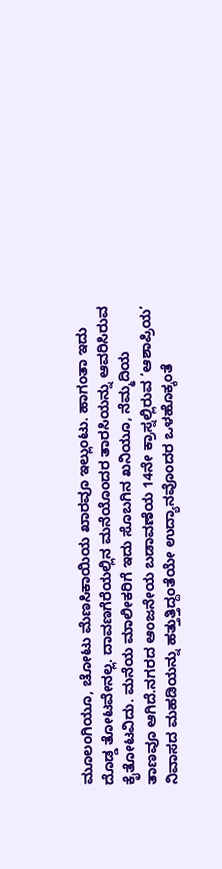ಮೂಲಂಗಿಯೂ, ಚೋಟು ಮೆಣಸಿಕಾಯಿಯ ಖಾರವೂ ಇಲ್ಲುಂಟು. ಹಾಗಂತಾ ಇದು ದೊಡ್ಡ ತೋಟವೇನಲ್ಲ. ದಾವಣಗೆರೆಯಲ್ಲಿನ ಮನೆಯೊಂದರ ತಾರಸಿಯನ್ನು ಆವರಿಸಿರುವ ಕೈತೋಟವಿದು. ಮನೆಯ ಮಾಲೀಕರಿಗೆ ಇದು ಸೊಬಗಿನ ಖನಿಯೂ, ನೆಮ್ಮದಿಯ ತಾಣವೂ ಆಗಿದೆ.ನಗರದ ಆಂಜನೇಯ ಬಡಾವಣೆಯ 14ನೇ ಕ್ರಾಸ್ನಲ್ಲಿರುವ ‘ಆಶಾಪ್ರಿಯ’ ನಿವಾಸದ ಮಹಡಿಯನ್ನು ಹತ್ತುತ್ತಿದ್ದಂತೆಯೇ ಉದ್ಯಾನವೊಂದರ ಒಳಹೊಕ್ಕಂತೆ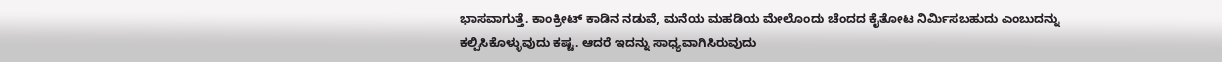ಭಾಸವಾಗುತ್ತೆ. ಕಾಂಕ್ರೀಟ್ ಕಾಡಿನ ನಡುವೆ, ಮನೆಯ ಮಹಡಿಯ ಮೇಲೊಂದು ಚೆಂದದ ಕೈತೋಟ ನಿರ್ಮಿಸಬಹುದು ಎಂಬುದನ್ನು ಕಲ್ಪಿಸಿಕೊಳ್ಳುವುದು ಕಷ್ಟ. ಆದರೆ ಇದನ್ನು ಸಾಧ್ಯವಾಗಿಸಿರುವುದು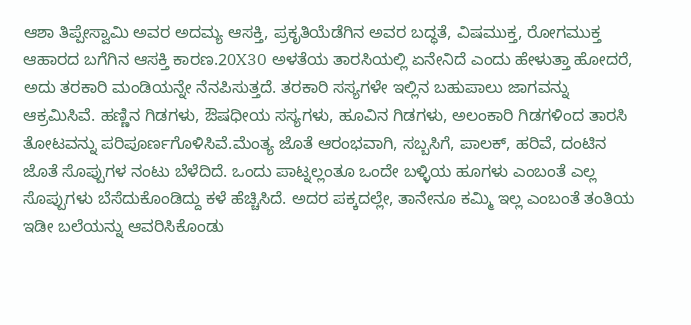ಆಶಾ ತಿಪ್ಪೇಸ್ವಾಮಿ ಅವರ ಅದಮ್ಯ ಆಸಕ್ತಿ, ಪ್ರಕೃತಿಯೆಡೆಗಿನ ಅವರ ಬದ್ಧತೆ, ವಿಷಮುಕ್ತ, ರೋಗಮುಕ್ತ ಆಹಾರದ ಬಗೆಗಿನ ಆಸಕ್ತಿ ಕಾರಣ.20X30 ಅಳತೆಯ ತಾರಸಿಯಲ್ಲಿ ಏನೇನಿದೆ ಎಂದು ಹೇಳುತ್ತಾ ಹೋದರೆ, ಅದು ತರಕಾರಿ ಮಂಡಿಯನ್ನೇ ನೆನಪಿಸುತ್ತದೆ. ತರಕಾರಿ ಸಸ್ಯಗಳೇ ಇಲ್ಲಿನ ಬಹುಪಾಲು ಜಾಗವನ್ನು ಆಕ್ರಮಿಸಿವೆ. ಹಣ್ಣಿನ ಗಿಡಗಳು, ಔಷಧೀಯ ಸಸ್ಯಗಳು, ಹೂವಿನ ಗಿಡಗಳು, ಅಲಂಕಾರಿ ಗಿಡಗಳಿಂದ ತಾರಸಿ ತೋಟವನ್ನು ಪರಿಪೂರ್ಣಗೊಳಿಸಿವೆ.ಮೆಂತ್ಯ ಜೊತೆ ಆರಂಭವಾಗಿ, ಸಬ್ಬಸಿಗೆ, ಪಾಲಕ್, ಹರಿವೆ, ದಂಟಿನ ಜೊತೆ ಸೊಪ್ಪುಗಳ ನಂಟು ಬೆಳೆದಿದೆ. ಒಂದು ಪಾಟ್ನಲ್ಲಂತೂ ಒಂದೇ ಬಳ್ಳಿಯ ಹೂಗಳು ಎಂಬಂತೆ ಎಲ್ಲ ಸೊಪ್ಪುಗಳು ಬೆಸೆದುಕೊಂಡಿದ್ದು ಕಳೆ ಹೆಚ್ಚಿಸಿದೆ. ಅದರ ಪಕ್ಕದಲ್ಲೇ, ತಾನೇನೂ ಕಮ್ಮಿ ಇಲ್ಲ ಎಂಬಂತೆ ತಂತಿಯ ಇಡೀ ಬಲೆಯನ್ನು ಆವರಿಸಿಕೊಂಡು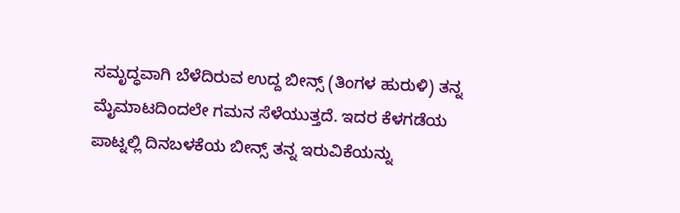ಸಮೃದ್ಧವಾಗಿ ಬೆಳೆದಿರುವ ಉದ್ದ ಬೀನ್ಸ್ (ತಿಂಗಳ ಹುರುಳಿ) ತನ್ನ ಮೈಮಾಟದಿಂದಲೇ ಗಮನ ಸೆಳೆಯುತ್ತದೆ. ಇದರ ಕೆಳಗಡೆಯ ಪಾಟ್ನಲ್ಲಿ ದಿನಬಳಕೆಯ ಬೀನ್ಸ್ ತನ್ನ ಇರುವಿಕೆಯನ್ನು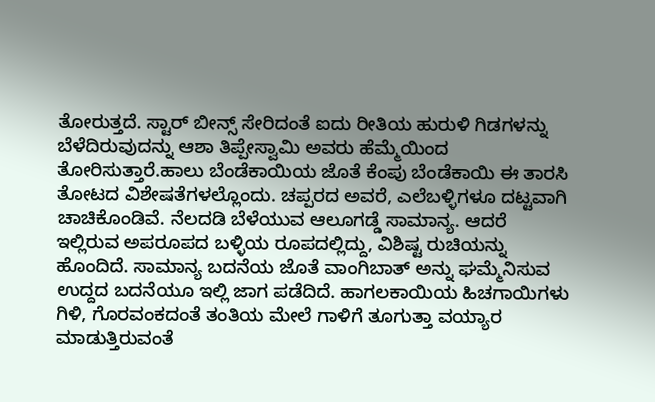ತೋರುತ್ತದೆ. ಸ್ಟಾರ್ ಬೀನ್ಸ್ ಸೇರಿದಂತೆ ಐದು ರೀತಿಯ ಹುರುಳಿ ಗಿಡಗಳನ್ನು ಬೆಳೆದಿರುವುದನ್ನು ಆಶಾ ತಿಪ್ಪೇಸ್ವಾಮಿ ಅವರು ಹೆಮ್ಮೆಯಿಂದ ತೋರಿಸುತ್ತಾರೆ.ಹಾಲು ಬೆಂಡೆಕಾಯಿಯ ಜೊತೆ ಕೆಂಪು ಬೆಂಡೆಕಾಯಿ ಈ ತಾರಸಿ ತೋಟದ ವಿಶೇಷತೆಗಳಲ್ಲೊಂದು. ಚಪ್ಪರದ ಅವರೆ, ಎಲೆಬಳ್ಳಿಗಳೂ ದಟ್ಟವಾಗಿ ಚಾಚಿಕೊಂಡಿವೆ. ನೆಲದಡಿ ಬೆಳೆಯುವ ಆಲೂಗಡ್ಡೆ ಸಾಮಾನ್ಯ. ಆದರೆ ಇಲ್ಲಿರುವ ಅಪರೂಪದ ಬಳ್ಳಿಯ ರೂಪದಲ್ಲಿದ್ದು, ವಿಶಿಷ್ಟ ರುಚಿಯನ್ನು ಹೊಂದಿದೆ. ಸಾಮಾನ್ಯ ಬದನೆಯ ಜೊತೆ ವಾಂಗಿಬಾತ್ ಅನ್ನು ಘಮ್ಮೆನಿಸುವ ಉದ್ದದ ಬದನೆಯೂ ಇಲ್ಲಿ ಜಾಗ ಪಡೆದಿದೆ. ಹಾಗಲಕಾಯಿಯ ಹಿಚಗಾಯಿಗಳು ಗಿಳಿ, ಗೊರವಂಕದಂತೆ ತಂತಿಯ ಮೇಲೆ ಗಾಳಿಗೆ ತೂಗುತ್ತಾ ವಯ್ಯಾರ ಮಾಡುತ್ತಿರುವಂತೆ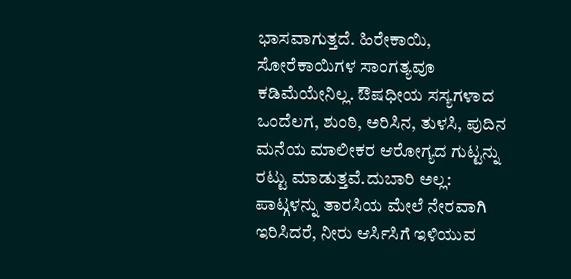ಭಾಸವಾಗುತ್ತದೆ. ಹಿರೇಕಾಯಿ, ಸೋರೆಕಾಯಿಗಳ ಸಾಂಗತ್ಯವೂ ಕಡಿಮೆಯೇನಿಲ್ಲ. ಔಷಧೀಯ ಸಸ್ಯಗಳಾದ ಒಂದೆಲಗ, ಶುಂಠಿ, ಅರಿಸಿನ, ತುಳಸಿ, ಪುದಿನ ಮನೆಯ ಮಾಲೀಕರ ಆರೋಗ್ಯದ ಗುಟ್ಟನ್ನು ರಟ್ಟು ಮಾಡುತ್ತವೆ.ದುಬಾರಿ ಅಲ್ಲ: ಪಾಟ್ಗಳನ್ನು ತಾರಸಿಯ ಮೇಲೆ ನೇರವಾಗಿ ಇರಿಸಿದರೆ, ನೀರು ಆರ್ಸಿಸಿಗೆ ಇಳಿಯುವ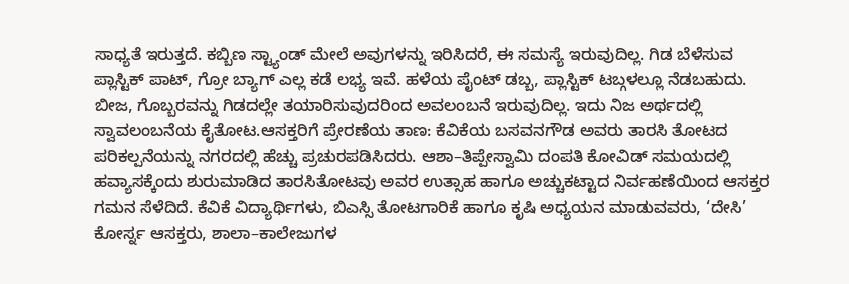ಸಾಧ್ಯತೆ ಇರುತ್ತದೆ. ಕಬ್ಬಿಣ ಸ್ಟ್ಯಾಂಡ್ ಮೇಲೆ ಅವುಗಳನ್ನು ಇರಿಸಿದರೆ, ಈ ಸಮಸ್ಯೆ ಇರುವುದಿಲ್ಲ. ಗಿಡ ಬೆಳೆಸುವ ಪ್ಲಾಸ್ಟಿಕ್ ಪಾಟ್, ಗ್ರೋ ಬ್ಯಾಗ್ ಎಲ್ಲ ಕಡೆ ಲಭ್ಯ ಇವೆ. ಹಳೆಯ ಪೈಂಟ್ ಡಬ್ಬ, ಪ್ಲಾಸ್ಟಿಕ್ ಟಬ್ಗಳಲ್ಲೂ ನೆಡಬಹುದು. ಬೀಜ, ಗೊಬ್ಬರವನ್ನು ಗಿಡದಲ್ಲೇ ತಯಾರಿಸುವುದರಿಂದ ಅವಲಂಬನೆ ಇರುವುದಿಲ್ಲ. ಇದು ನಿಜ ಅರ್ಥದಲ್ಲಿ ಸ್ವಾವಲಂಬನೆಯ ಕೈತೋಟ.ಆಸಕ್ತರಿಗೆ ಪ್ರೇರಣೆಯ ತಾಣ: ಕೆವಿಕೆಯ ಬಸವನಗೌಡ ಅವರು ತಾರಸಿ ತೋಟದ ಪರಿಕಲ್ಪನೆಯನ್ನು ನಗರದಲ್ಲಿ ಹೆಚ್ಚು ಪ್ರಚುರಪಡಿಸಿದರು. ಆಶಾ–ತಿಪ್ಪೇಸ್ವಾಮಿ ದಂಪತಿ ಕೋವಿಡ್ ಸಮಯದಲ್ಲಿ ಹವ್ಯಾಸಕ್ಕೆಂದು ಶುರುಮಾಡಿದ ತಾರಸಿತೋಟವು ಅವರ ಉತ್ಸಾಹ ಹಾಗೂ ಅಚ್ಚುಕಟ್ಟಾದ ನಿರ್ವಹಣೆಯಿಂದ ಆಸಕ್ತರ ಗಮನ ಸೆಳೆದಿದೆ. ಕೆವಿಕೆ ವಿದ್ಯಾರ್ಥಿಗಳು, ಬಿಎಸ್ಸಿ ತೋಟಗಾರಿಕೆ ಹಾಗೂ ಕೃಷಿ ಅಧ್ಯಯನ ಮಾಡುವವರು, ‘ದೇಸಿ’ ಕೋರ್ಸ್ನ ಆಸಕ್ತರು, ಶಾಲಾ–ಕಾಲೇಜುಗಳ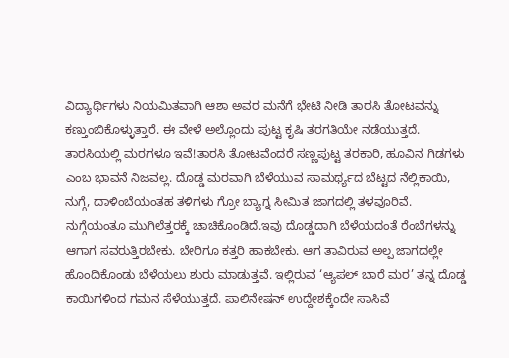ವಿದ್ಯಾರ್ಥಿಗಳು ನಿಯಮಿತವಾಗಿ ಆಶಾ ಅವರ ಮನೆಗೆ ಭೇಟಿ ನೀಡಿ ತಾರಸಿ ತೋಟವನ್ನು ಕಣ್ತುಂಬಿಕೊಳ್ಳುತ್ತಾರೆ. ಈ ವೇಳೆ ಅಲ್ಲೊಂದು ಪುಟ್ಟ ಕೃಷಿ ತರಗತಿಯೇ ನಡೆಯುತ್ತದೆ. ತಾರಸಿಯಲ್ಲಿ ಮರಗಳೂ ಇವೆ!ತಾರಸಿ ತೋಟವೆಂದರೆ ಸಣ್ಣಪುಟ್ಟ ತರಕಾರಿ, ಹೂವಿನ ಗಿಡಗಳು ಎಂಬ ಭಾವನೆ ನಿಜವಲ್ಲ. ದೊಡ್ಡ ಮರವಾಗಿ ಬೆಳೆಯುವ ಸಾಮರ್ಥ್ಯದ ಬೆಟ್ಟದ ನೆಲ್ಲಿಕಾಯಿ, ನುಗ್ಗೆ, ದಾಳಿಂಬೆಯಂತಹ ತಳಿಗಳು ಗ್ರೋ ಬ್ಯಾಗ್ನ ಸೀಮಿತ ಜಾಗದಲ್ಲಿ ತಳವೂರಿವೆ. ನುಗ್ಗೆಯಂತೂ ಮುಗಿಲೆತ್ತರಕ್ಕೆ ಚಾಚಿಕೊಂಡಿದೆ.ಇವು ದೊಡ್ಡದಾಗಿ ಬೆಳೆಯದಂತೆ ರೆಂಬೆಗಳನ್ನು ಆಗಾಗ ಸವರುತ್ತಿರಬೇಕು. ಬೇರಿಗೂ ಕತ್ತರಿ ಹಾಕಬೇಕು. ಆಗ ತಾವಿರುವ ಅಲ್ಪ ಜಾಗದಲ್ಲೇ ಹೊಂದಿಕೊಂಡು ಬೆಳೆಯಲು ಶುರು ಮಾಡುತ್ತವೆ. ಇಲ್ಲಿರುವ ‘ಆ್ಯಪಲ್ ಬಾರೆ ಮರ’ ತನ್ನ ದೊಡ್ಡ ಕಾಯಿಗಳಿಂದ ಗಮನ ಸೆಳೆಯುತ್ತದೆ. ಪಾಲಿನೇಷನ್ ಉದ್ದೇಶಕ್ಕೆಂದೇ ಸಾಸಿವೆ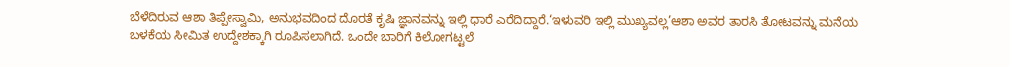ಬೆಳೆದಿರುವ ಆಶಾ ತಿಪ್ಪೇಸ್ವಾಮಿ, ಅನುಭವದಿಂದ ದೊರತೆ ಕೃಷಿ ಜ್ಞಾನವನ್ನು ಇಲ್ಲಿ ಧಾರೆ ಎರೆದಿದ್ದಾರೆ.‘ಇಳುವರಿ ಇಲ್ಲಿ ಮುಖ್ಯವಲ್ಲ’ಆಶಾ ಅವರ ತಾರಸಿ ತೋಟವನ್ನು ಮನೆಯ ಬಳಕೆಯ ಸೀಮಿತ ಉದ್ದೇಶಕ್ಕಾಗಿ ರೂಪಿಸಲಾಗಿದೆ. ಒಂದೇ ಬಾರಿಗೆ ಕಿಲೋಗಟ್ಟಲೆ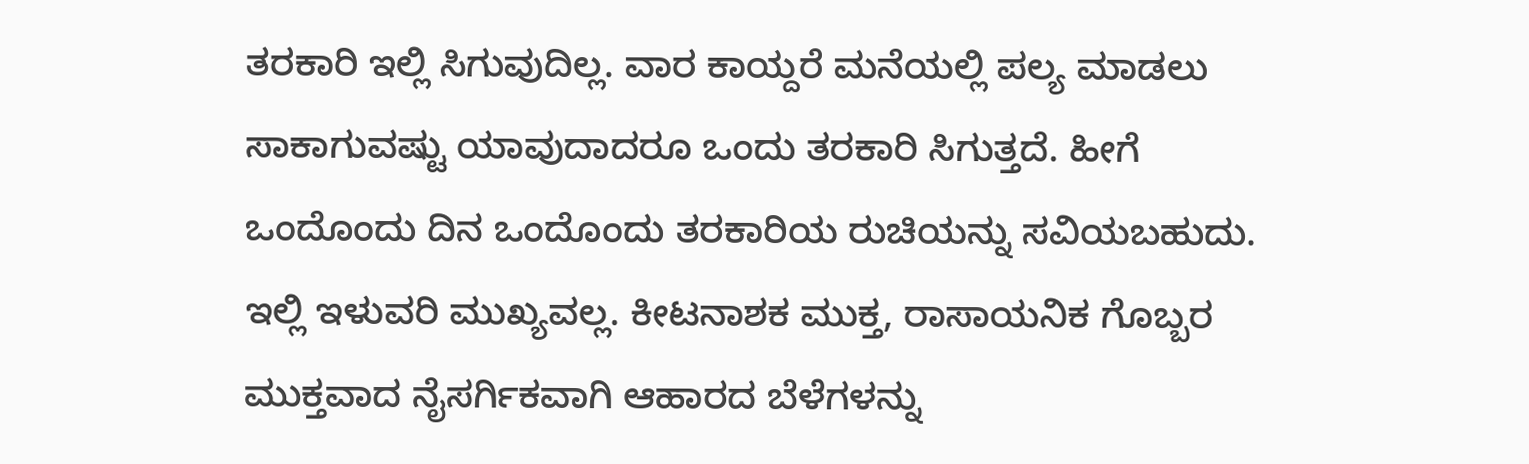ತರಕಾರಿ ಇಲ್ಲಿ ಸಿಗುವುದಿಲ್ಲ. ವಾರ ಕಾಯ್ದರೆ ಮನೆಯಲ್ಲಿ ಪಲ್ಯ ಮಾಡಲು ಸಾಕಾಗುವಷ್ಟು ಯಾವುದಾದರೂ ಒಂದು ತರಕಾರಿ ಸಿಗುತ್ತದೆ. ಹೀಗೆ ಒಂದೊಂದು ದಿನ ಒಂದೊಂದು ತರಕಾರಿಯ ರುಚಿಯನ್ನು ಸವಿಯಬಹುದು. ಇಲ್ಲಿ ಇಳುವರಿ ಮುಖ್ಯವಲ್ಲ. ಕೀಟನಾಶಕ ಮುಕ್ತ, ರಾಸಾಯನಿಕ ಗೊಬ್ಬರ ಮುಕ್ತವಾದ ನೈಸರ್ಗಿಕವಾಗಿ ಆಹಾರದ ಬೆಳೆಗಳನ್ನು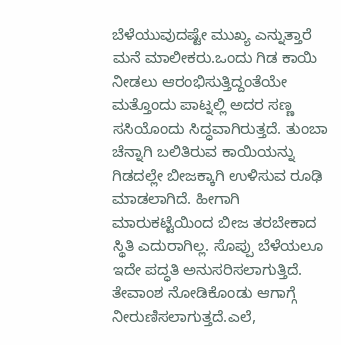ಬೆಳೆಯುವುದಷ್ಟೇ ಮುಖ್ಯ ಎನ್ನುತ್ತಾರೆ ಮನೆ ಮಾಲೀಕರು.ಒಂದು ಗಿಡ ಕಾಯಿ ನೀಡಲು ಆರಂಭಿಸುತ್ತಿದ್ದಂತೆಯೇ ಮತ್ತೊಂದು ಪಾಟ್ನಲ್ಲಿ ಅದರ ಸಣ್ಣ ಸಸಿಯೊಂದು ಸಿದ್ಧವಾಗಿರುತ್ತದೆ. ತುಂಬಾ ಚೆನ್ನಾಗಿ ಬಲಿತಿರುವ ಕಾಯಿಯನ್ನು ಗಿಡದಲ್ಲೇ ಬೀಜಕ್ಕಾಗಿ ಉಳಿಸುವ ರೂಢಿ ಮಾಡಲಾಗಿದೆ. ಹೀಗಾಗಿ ಮಾರುಕಟ್ಟೆಯಿಂದ ಬೀಜ ತರಬೇಕಾದ ಸ್ಥಿತಿ ಎದುರಾಗಿಲ್ಲ. ಸೊಪ್ಪು ಬೆಳೆಯಲೂ ಇದೇ ಪದ್ಧತಿ ಅನುಸರಿಸಲಾಗುತ್ತಿದೆ. ತೇವಾಂಶ ನೋಡಿಕೊಂಡು ಆಗಾಗ್ಗೆ ನೀರುಣಿಸಲಾಗುತ್ತದೆ.ಎಲೆ,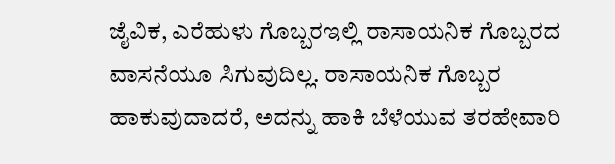ಜೈವಿಕ, ಎರೆಹುಳು ಗೊಬ್ಬರಇಲ್ಲಿ ರಾಸಾಯನಿಕ ಗೊಬ್ಬರದ ವಾಸನೆಯೂ ಸಿಗುವುದಿಲ್ಲ. ರಾಸಾಯನಿಕ ಗೊಬ್ಬರ ಹಾಕುವುದಾದರೆ, ಅದನ್ನು ಹಾಕಿ ಬೆಳೆಯುವ ತರಹೇವಾರಿ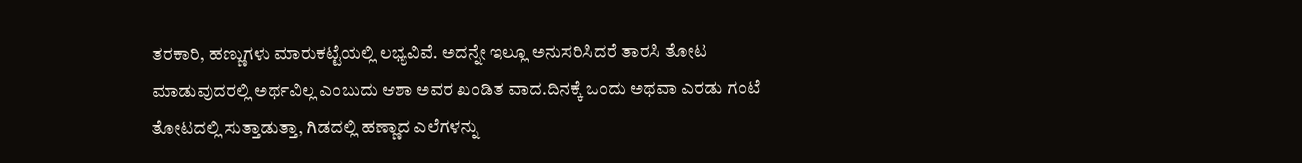ತರಕಾರಿ, ಹಣ್ಣುಗಳು ಮಾರುಕಟ್ಟೆಯಲ್ಲಿ ಲಭ್ಯವಿವೆ. ಅದನ್ನೇ ಇಲ್ಲೂ ಅನುಸರಿಸಿದರೆ ತಾರಸಿ ತೋಟ ಮಾಡುವುದರಲ್ಲಿ ಅರ್ಥವಿಲ್ಲ ಎಂಬುದು ಆಶಾ ಅವರ ಖಂಡಿತ ವಾದ.ದಿನಕ್ಕೆ ಒಂದು ಅಥವಾ ಎರಡು ಗಂಟೆ ತೋಟದಲ್ಲಿ ಸುತ್ತಾಡುತ್ತಾ, ಗಿಡದಲ್ಲಿ ಹಣ್ಣಾದ ಎಲೆಗಳನ್ನು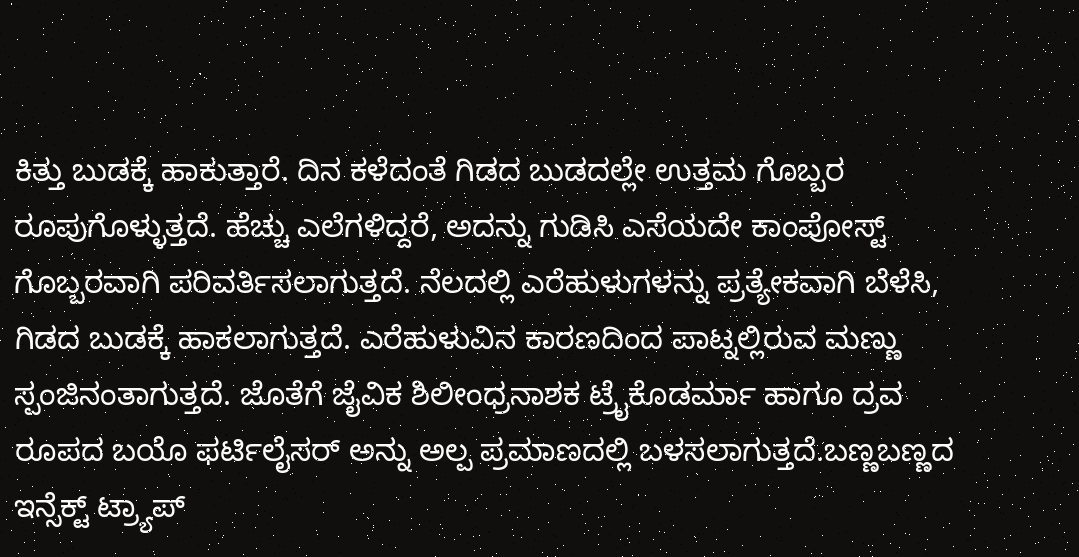ಕಿತ್ತು ಬುಡಕ್ಕೆ ಹಾಕುತ್ತಾರೆ. ದಿನ ಕಳೆದಂತೆ ಗಿಡದ ಬುಡದಲ್ಲೇ ಉತ್ತಮ ಗೊಬ್ಬರ ರೂಪುಗೊಳ್ಳುತ್ತದೆ. ಹೆಚ್ಚು ಎಲೆಗಳಿದ್ದರೆ, ಅದನ್ನು ಗುಡಿಸಿ ಎಸೆಯದೇ ಕಾಂಪೋಸ್ಟ್ ಗೊಬ್ಬರವಾಗಿ ಪರಿವರ್ತಿಸಲಾಗುತ್ತದೆ. ನೆಲದಲ್ಲಿ ಎರೆಹುಳುಗಳನ್ನು ಪ್ರತ್ಯೇಕವಾಗಿ ಬೆಳೆಸಿ, ಗಿಡದ ಬುಡಕ್ಕೆ ಹಾಕಲಾಗುತ್ತದೆ. ಎರೆಹುಳುವಿನ ಕಾರಣದಿಂದ ಪಾಟ್ನಲ್ಲಿರುವ ಮಣ್ಣು ಸ್ಪಂಜಿನಂತಾಗುತ್ತದೆ. ಜೊತೆಗೆ ಜೈವಿಕ ಶಿಲೀಂಧ್ರನಾಶಕ ಟ್ರೈಕೊಡರ್ಮಾ ಹಾಗೂ ದ್ರವ ರೂಪದ ಬಯೊ ಫರ್ಟಿಲೈಸರ್ ಅನ್ನು ಅಲ್ಪ ಪ್ರಮಾಣದಲ್ಲಿ ಬಳಸಲಾಗುತ್ತದೆ.ಬಣ್ಣಬಣ್ಣದ ಇನ್ಸೆಕ್ಟ್ ಟ್ರ್ಯಾಪ್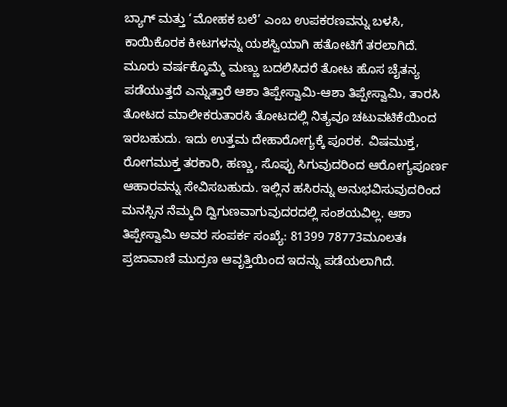ಬ್ಯಾಗ್ ಮತ್ತು ‘ಮೋಹಕ ಬಲೆ’ ಎಂಬ ಉಪಕರಣವನ್ನು ಬಳಸಿ, ಕಾಯಿಕೊರಕ ಕೀಟಗಳನ್ನು ಯಶಸ್ವಿಯಾಗಿ ಹತೋಟಿಗೆ ತರಲಾಗಿದೆ. ಮೂರು ವರ್ಷಕ್ಕೊಮ್ಮೆ ಮಣ್ಣು ಬದಲಿಸಿದರೆ ತೋಟ ಹೊಸ ಚೈತನ್ಯ ಪಡೆಯುತ್ತದೆ ಎನ್ನುತ್ತಾರೆ ಆಶಾ ತಿಪ್ಪೇಸ್ವಾಮಿ-ಆಶಾ ತಿಪ್ಪೇಸ್ವಾಮಿ, ತಾರಸಿ ತೋಟದ ಮಾಲೀಕರುತಾರಸಿ ತೋಟದಲ್ಲಿ ನಿತ್ಯವೂ ಚಟುವಟಿಕೆಯಿಂದ ಇರಬಹುದು. ಇದು ಉತ್ತಮ ದೇಹಾರೋಗ್ಯಕ್ಕೆ ಪೂರಕ. ವಿಷಮುಕ್ತ, ರೋಗಮುಕ್ತ ತರಕಾರಿ, ಹಣ್ಣು, ಸೊಪ್ಪು ಸಿಗುವುದರಿಂದ ಆರೋಗ್ಯಪೂರ್ಣ ಆಹಾರವನ್ನು ಸೇವಿಸಬಹುದು. ಇಲ್ಲಿನ ಹಸಿರನ್ನು ಅನುಭವಿಸುವುದರಿಂದ ಮನಸ್ಸಿನ ನೆಮ್ಮದಿ ದ್ವಿಗುಣವಾಗುವುದರದಲ್ಲಿ ಸಂಶಯವಿಲ್ಲ. ಆಶಾ ತಿಪ್ಪೇಸ್ವಾಮಿ ಅವರ ಸಂಪರ್ಕ ಸಂಖ್ಯೆ: 81399 78773ಮೂಲತಃ ಪ್ರಜಾವಾಣಿ ಮುದ್ರಣ ಆವೃತ್ತಿಯಿಂದ ಇದನ್ನು ಪಡೆಯಲಾಗಿದೆ.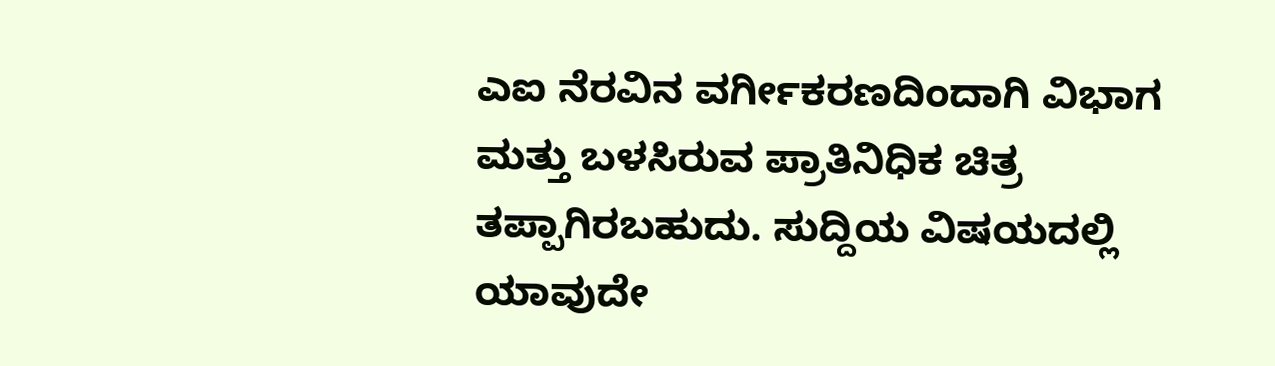ಎಐ ನೆರವಿನ ವರ್ಗೀಕರಣದಿಂದಾಗಿ ವಿಭಾಗ ಮತ್ತು ಬಳಸಿರುವ ಪ್ರಾತಿನಿಧಿಕ ಚಿತ್ರ ತಪ್ಪಾಗಿರಬಹುದು. ಸುದ್ದಿಯ ವಿಷಯದಲ್ಲಿ ಯಾವುದೇ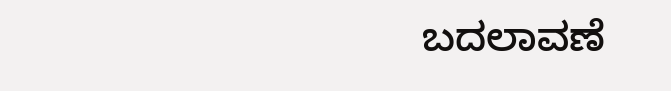ಬದಲಾವಣೆ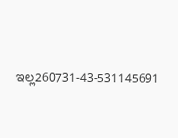ಇಲ್ಲ260731-43-531145691